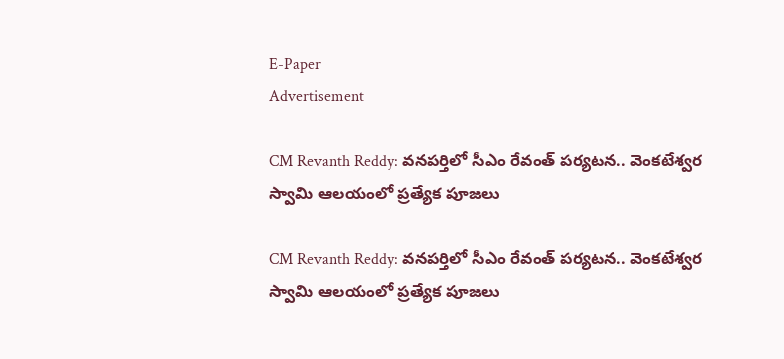E-Paper
Advertisement

CM Revanth Reddy: వనపర్తిలో సీఎం రేవంత్‌ పర్యటన.. వెంకటేశ్వర స్వామి ఆలయంలో ప్రత్యేక పూజలు

CM Revanth Reddy: వనపర్తిలో సీఎం రేవంత్‌ పర్యటన.. వెంకటేశ్వర స్వామి ఆలయంలో ప్రత్యేక పూజలు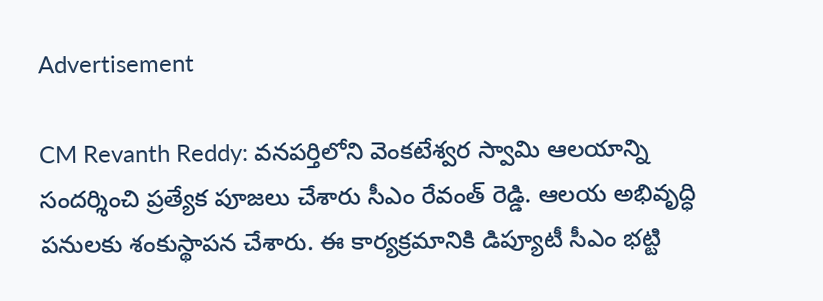Advertisement

CM Revanth Reddy: వనపర్తిలోని వెంకటేశ్వర స్వామి ఆలయాన్ని సందర్శించి ప్రత్యేక పూజలు చేశారు సీఎం రేవంత్ రెడ్డి. ఆలయ అభివృద్ధి పనులకు శంకుస్థాపన చేశారు. ఈ కార్యక్రమానికి డిప్యూటీ సీఎం భట్టి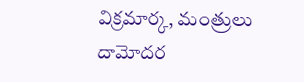విక్రమార్క, మంత్రులు దామోదర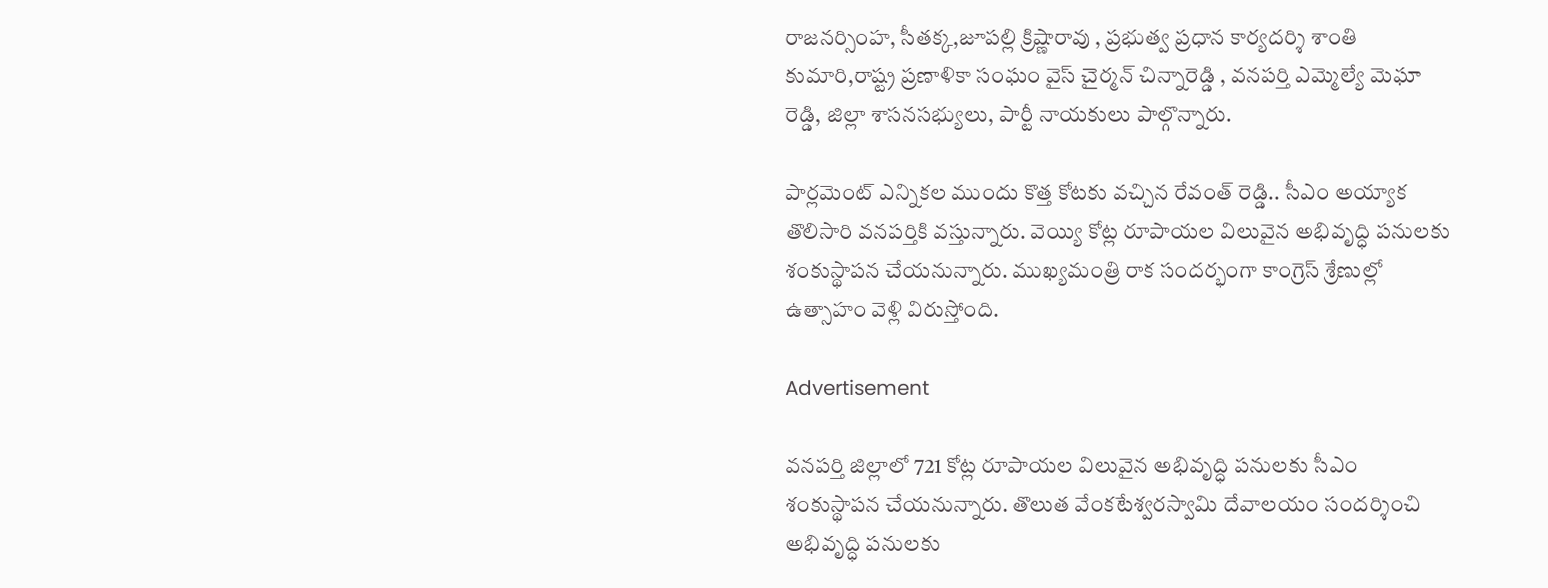రాజనర్సింహ, సీతక్క,జూపల్లి క్రిష్ణారావు , ప్రభుత్వ ప్రధాన కార్యదర్శి శాంతి కుమారి,రాష్ట్ర ప్రణాళికా సంఘం వైస్ చైర్మన్ చిన్నారెడ్డి , వనపర్తి ఎమ్మెల్యే మెఘా రెడ్డి, జిల్లా శాసనసభ్యులు, పార్టీ నాయకులు పాల్గొన్నారు.

పార్లమెంట్ ఎన్నికల ముందు కొత్త కోటకు వచ్చిన రేవంత్ రెడ్డి.. సీఎం అయ్యాక తొలిసారి వనపర్తికి వస్తున్నారు. వెయ్యి కోట్ల రూపాయల విలువైన అభివృద్ధి పనులకు శంకుస్థాపన చేయనున్నారు. ముఖ్యమంత్రి రాక సందర్భంగా కాంగ్రెస్ శ్రేణుల్లో ఉత్సాహం వెళ్లి విరుస్తోంది.

Advertisement

వనపర్తి జిల్లాలో 721 కోట్ల రూపాయల విలువైన అభివృద్ధి పనులకు సీఎం శంకుస్థాపన చేయనున్నారు. తొలుత వేంకటేశ్వరస్వామి దేవాలయం సందర్శించి అభివృద్ధి పనులకు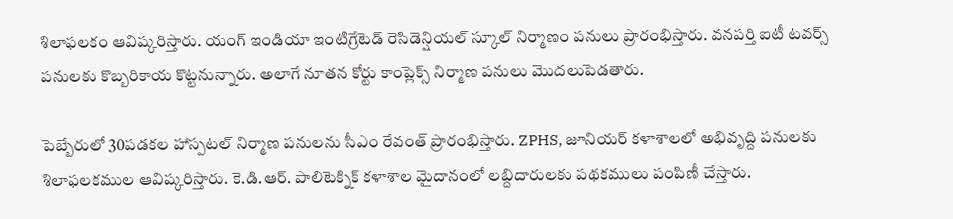శిలాఫలకం ఆవిష్కరిస్తారు. యంగ్ ఇండియా ఇంటిగ్రేటెడ్ రెసిడెన్షియల్ స్కూల్ నిర్మాణం పనులు ప్రారంభిస్తారు. వనపర్తి ఐటీ టవర్స్‌ పనులకు కొబ్బరికాయ కొట్టనున్నారు. అలాగే నూతన కోర్టు కాంప్లెక్స్ నిర్మాణ పనులు మొదలుపెడతారు.

పెబ్బేరులో 30పడకల హాస్పటల్ నిర్మాణ పనులను సీఎం రేవంత్ ప్రారంభిస్తారు. ZPHS, జూనియర్ కళాశాలలో అభివృద్ది పనులకు శిలాఫలకముల ఆవిష్కరిస్తారు. కె.డి.ఆర్. పాలిటెక్నిక్ కళాశాల మైదానంలో లబ్దిదారులకు పథకములు పంపిణీ చేస్తారు.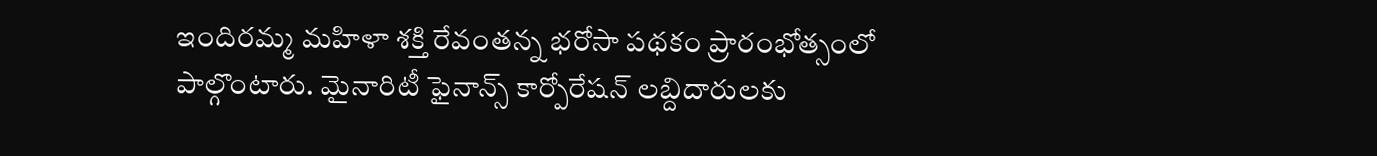ఇందిరమ్మ మహిళా శక్తి రేవంతన్న భరోసా పథకం ప్రారంభోత్సంలో పాల్గొంటారు. మైనారిటీ ఫైనాన్స్ కార్పోరేషన్ లబ్దిదారులకు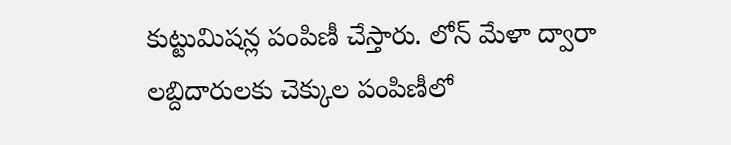కుట్టుమిషన్ల పంపిణీ చేస్తారు. లోన్ మేళా ద్వారా లబ్దిదారులకు చెక్కుల పంపిణీలో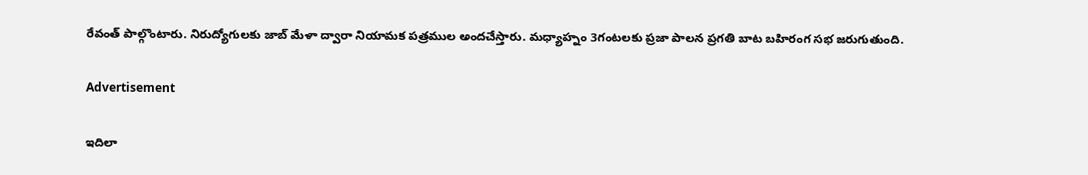రేవంత్ పాల్గొంటారు. నిరుద్యోగులకు జాబ్ మేళా ద్వారా నియామక పత్రముల అందచేస్తారు. మధ్యాహ్నం 3గంటలకు ప్రజా పాలన ప్రగతి బాట బహిరంగ సభ జరుగుతుంది.

Advertisement

ఇదిలా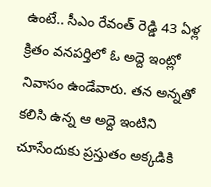ఉంటే.. సీఎం రేవంత్ రెడ్డి 43 ఏళ్ల క్రితం వనపర్తిలో ఓ అద్దె ఇంట్లో నివాసం ఉండేవారు. తన అన్నతో కలిసి ఉన్న ఆ అద్దె ఇంటిని చూసేందుకు ప్రస్తుతం అక్కడికి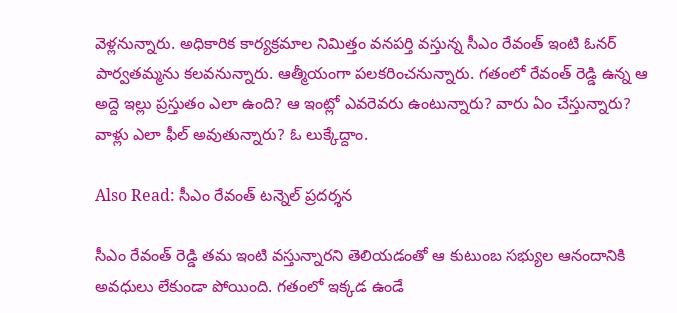వెళ్లనున్నారు. అధికారిక కార్యక్రమాల నిమిత్తం వనపర్తి వస్తున్న సీఎం రేవంత్ ఇంటి ఓనర్‌ పార్వతమ్మను కలవనున్నారు. ఆత్మీయంగా పలకరించనున్నారు. గతంలో రేవంత్ రెడ్డి ఉన్న ఆ అద్దె ఇల్లు ప్రస్తుతం ఎలా ఉంది? ఆ ఇంట్లో ఎవరెవరు ఉంటున్నారు? వారు ఏం చేస్తున్నారు? వాళ్లు ఎలా ఫీల్ అవుతున్నారు? ఓ లుక్కేద్దాం.

Also Read: సీఎం రేవంత్ టన్నెల్ ప్రదర్శన

సీఎం రేవంత్ రెడ్డి తమ ఇంటి వస్తున్నారని తెలియడంతో ఆ కుటుంబ సభ్యుల ఆనందానికి అవధులు లేకుండా పోయింది. గతంలో ఇక్కడ ఉండే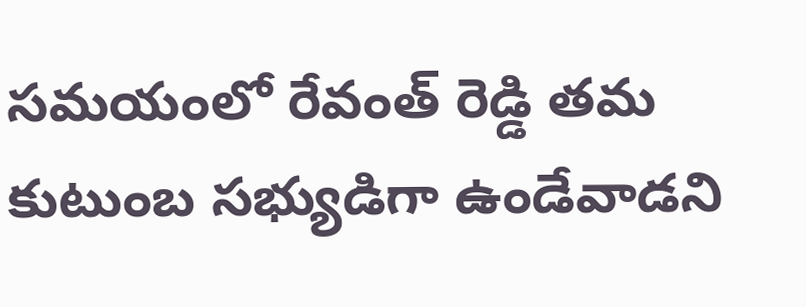సమయంలో రేవంత్ రెడ్డి తమ కుటుంబ సభ్యుడిగా ఉండేవాడని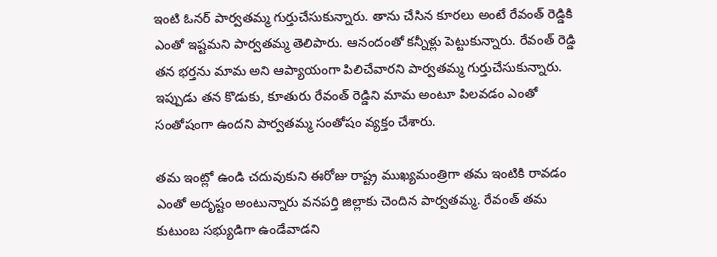ఇంటి ఓనర్ పార్వతమ్మ గుర్తుచేసుకున్నారు. తాను చేసిన కూరలు అంటే రేవంత్ రెడ్డికి ఎంతో ఇష్టమని పార్వతమ్మ తెలిపారు. ఆనందంతో కన్నీళ్లు పెట్టుకున్నారు. రేవంత్ రెడ్డి తన భర్తను మామ అని ఆప్యాయంగా పిలిచేవారని పార్వతమ్మ గుర్తుచేసుకున్నారు. ఇప్పుడు తన కొడుకు, కూతురు రేవంత్ రెడ్డిని మామ అంటూ పిలవడం ఎంతో సంతోషంగా ఉందని పార్వతమ్మ సంతోషం వ్యక్తం చేశారు.

తమ ఇంట్లో ఉండి చదువుకుని ఈరోజు రాష్ట్ర ముఖ్యమంత్రిగా తమ ఇంటికి రావడం ఎంతో అదృష్టం అంటున్నారు వనపర్తి జిల్లాకు చెందిన పార్వతమ్మ. రేవంత్ తమ కుటుంబ సభ్యుడిగా ఉండేవాడని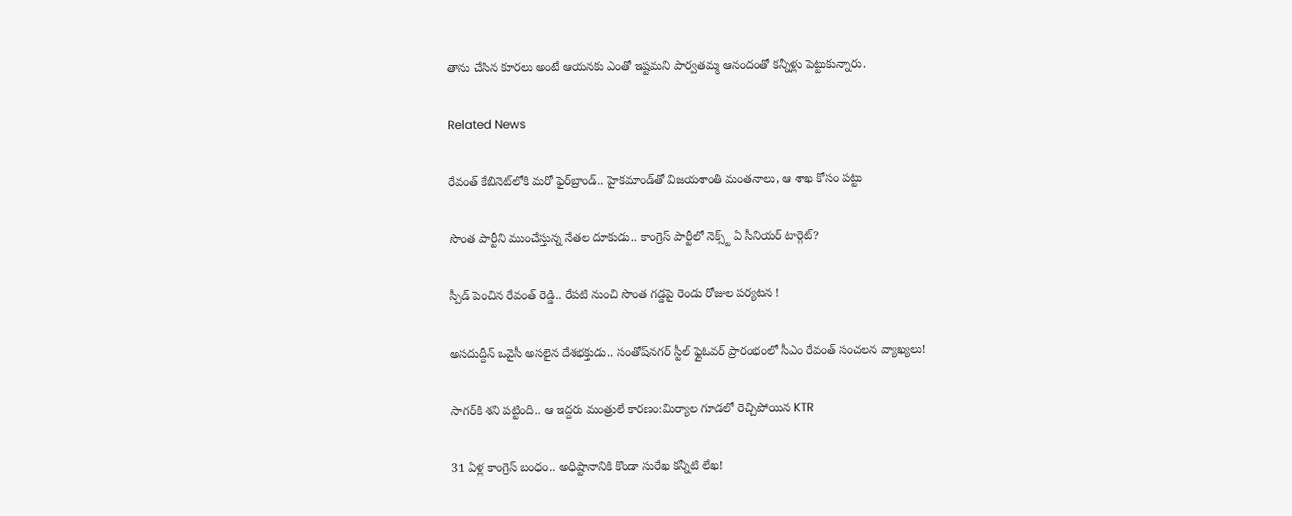తాను చేసిన కూరలు అంటే ఆయనకు ఎంతో ఇష్టమని పార్వతమ్మ ఆనందంతో కన్నీళ్లు పెట్టుకున్నారు.

Related News

రేవంత్‌ కేబినెట్‌లోకి మరో ఫైర్‌బ్రాండ్.. హైకమాండ్‌తో విజయశాంతి మంతనాలు, ఆ శాఖ కోసం పట్టు

సొంత పార్టీని ముంచేస్తున్న నేతల దూకుడు.. కాంగ్రెస్‌ పార్టీలో నెక్స్ట్ ఏ సీనియర్ టార్గెట్?

స్పీడ్ పెంచిన రేవంత్ రెడ్డి.. రేపటి నుంచి సొంత గడ్డపై రెండు రోజుల పర్యటన !

అసదుద్దీన్ ఒవైసీ అసలైన దేశభక్తుడు.. సంతోష్‌నగర్ స్టీల్ ఫ్లైఓవర్ ప్రారంభంలో సీఎం రేవంత్ సంచలన వ్యాఖ్యలు!

సాగర్‌కి శని పట్టింది.. ఆ ఇద్దరు మంత్రులే కారణం:మిర్యాల గూడలో రెచ్చిపోయిన KTR

31 ఏళ్ల కాంగ్రెస్ బంధం.. అధిష్టానానికి కొండా సురేఖ కన్నీటి లేఖ!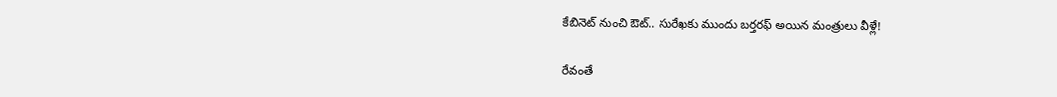కేబినెట్ నుంచి ఔట్.. సురేఖకు ముందు బర్తరఫ్ అయిన మంత్రులు వీళ్లే!

రేవంతే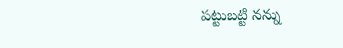పట్టుబట్టి నన్ను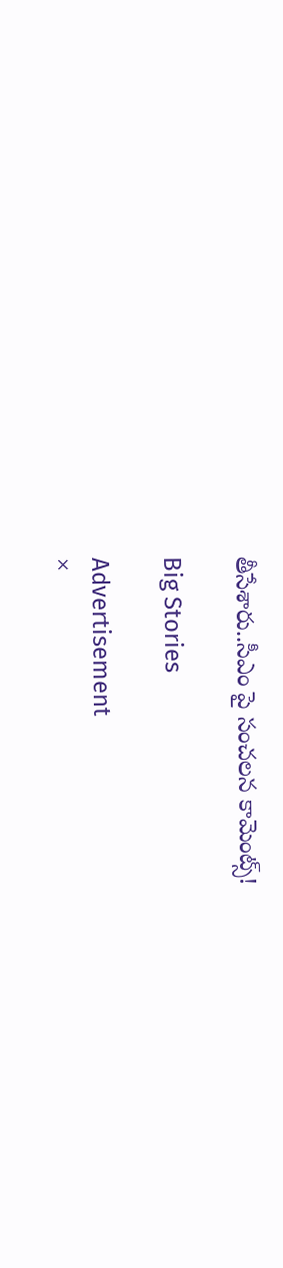తీసేశారు..సీఎం పై సంచలన కామెంట్స్!

Big Stories

Advertisement
×